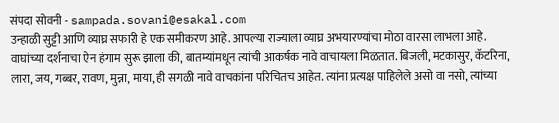संपदा सोवनी - sampada.sovani@esakal.com
उन्हाळी सुट्टी आणि व्याघ्र सफारी हे एक समीकरण आहे. आपल्या राज्याला व्याघ्र अभयारण्यांचा मोठा वारसा लाभला आहे. वाघांच्या दर्शनाचा ऐन हंगाम सुरू झाला की, बातम्यांमधून त्यांची आकर्षक नावे वाचायला मिळतात. बिजली, मटकासुर, कॅटरिना, लारा, जय, गब्बर, रावण, मुन्ना, माया, ही सगळी नावे वाचकांना परिचितच आहेत. त्यांना प्रत्यक्ष पाहिलेले असो वा नसो, त्यांच्या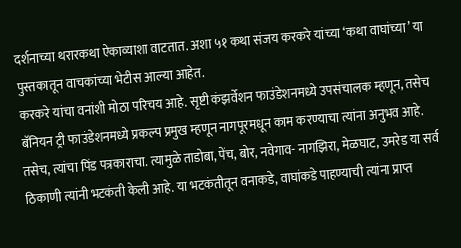दर्शनाच्या थरारकथा ऐकाव्याशा वाटतात. अशा ५१ कथा संजय करकरे यांच्या ‘कथा वाघांच्या’ या पुस्तकातून वाचकांच्या भेटीस आल्या आहेत.
करकरे यांचा वनांशी मोठा परिचय आहे. सृष्टी कंझर्वेशन फाउंडेशनमध्ये उपसंचालक म्हणून, तसेच बॅनियन ट्री फाउंडेशनमध्ये प्रकल्प प्रमुख म्हणून नागपूरमधून काम करण्याचा त्यांना अनुभव आहे. तसेच, त्यांचा पिंड पत्रकाराचा. त्यामुळे ताडोबा, पेंच, बोर, नवेगाव- नागझिरा, मेळघाट, उमरेड या सर्व ठिकाणी त्यांनी भटकंती केली आहे. या भटकंतीतून वनाकडे, वाघांकडे पाहण्याची त्यांना प्राप्त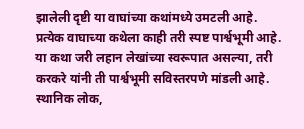झालेली दृष्टी या वाघांच्या कथांमध्ये उमटली आहे.
प्रत्येक वाघाच्या कथेला काही तरी स्पष्ट पार्श्वभूमी आहे. या कथा जरी लहान लेखांच्या स्वरूपात असल्या, तरी करकरे यांनी ती पार्श्वभूमी सविस्तरपणे मांडली आहे. स्थानिक लोक,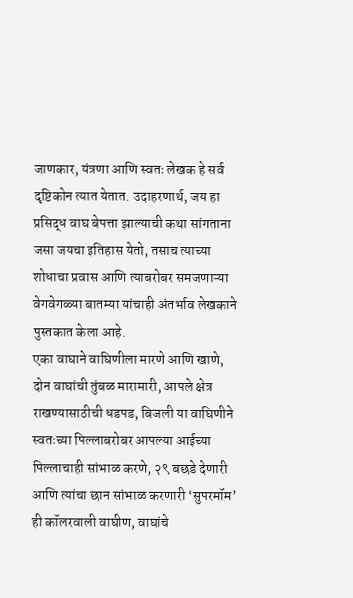जाणकार, यंत्रणा आणि स्वतः लेखक हे सर्व दृष्टिकोन त्यात येतात. उदाहरणार्थ, जय हा प्रसिद्ध वाघ बेपत्ता झाल्याची कथा सांगताना जसा जयचा इतिहास येतो, तसाच त्याच्या शोधाचा प्रवास आणि त्याबरोबर समजणाऱ्या वेगवेगळ्या बातम्या यांचाही अंतर्भाव लेखकाने पुस्तकात केला आहे.
एका वाघाने वाघिणीला मारणे आणि खाणे, दोन वाघांची तुंबळ मारामारी, आपले क्षेत्र राखण्यासाठीची धडपड, बिजली या वाघिणीने स्वतःच्या पिल्लाबरोबर आपल्या आईच्या पिल्लाचाही सांभाळ करणे, २९ बछडे देणारी आणि त्यांचा छान सांभाळ करणारी ‘सुपरमॉम’ ही कॉलरवाली वाघीण, वाघांचे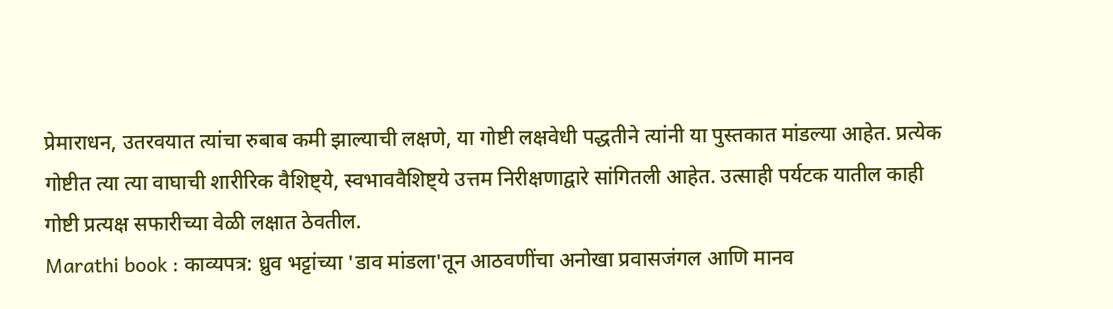प्रेमाराधन, उतरवयात त्यांचा रुबाब कमी झाल्याची लक्षणे, या गोष्टी लक्षवेधी पद्धतीने त्यांनी या पुस्तकात मांडल्या आहेत. प्रत्येक गोष्टीत त्या त्या वाघाची शारीरिक वैशिष्ट्ये, स्वभाववैशिष्ट्ये उत्तम निरीक्षणाद्वारे सांगितली आहेत. उत्साही पर्यटक यातील काही गोष्टी प्रत्यक्ष सफारीच्या वेळी लक्षात ठेवतील.
Marathi book : काव्यपत्र: ध्रुव भट्टांच्या 'डाव मांडला'तून आठवणींचा अनोखा प्रवासजंगल आणि मानव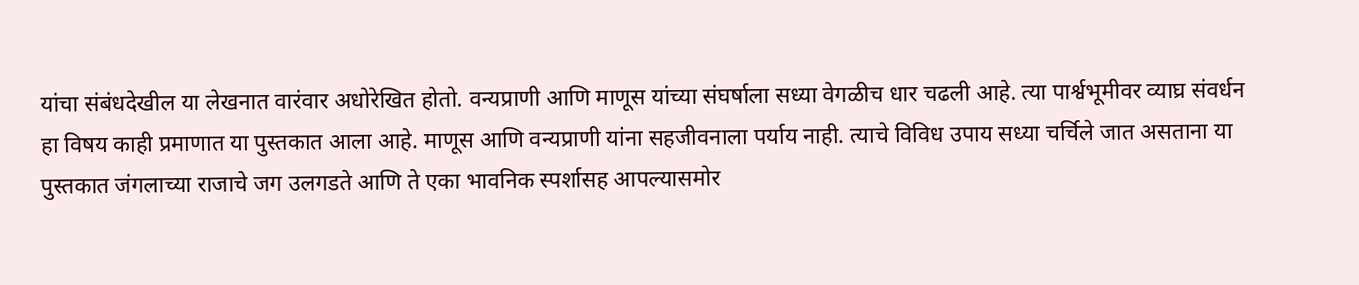यांचा संबंधदेखील या लेखनात वारंवार अधोरेखित होतो. वन्यप्राणी आणि माणूस यांच्या संघर्षाला सध्या वेगळीच धार चढली आहे. त्या पार्श्वभूमीवर व्याघ्र संवर्धन हा विषय काही प्रमाणात या पुस्तकात आला आहे. माणूस आणि वन्यप्राणी यांना सहजीवनाला पर्याय नाही. त्याचे विविध उपाय सध्या चर्चिले जात असताना या पुस्तकात जंगलाच्या राजाचे जग उलगडते आणि ते एका भावनिक स्पर्शासह आपल्यासमोर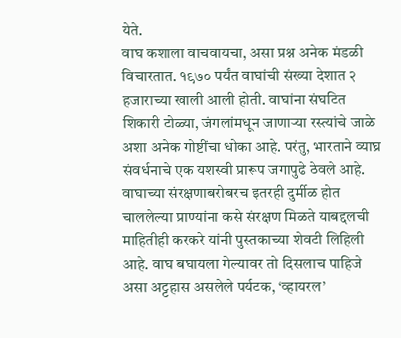येते.
वाघ कशाला वाचवायचा, असा प्रश्न अनेक मंडळी विचारतात. १९७० पर्यंत वाघांची संख्या देशात २ हजाराच्या खाली आली होती. वाघांना संघटित शिकारी टोळ्या, जंगलांमधून जाणाऱ्या रस्त्यांचे जाळे अशा अनेक गोष्टींचा धोका आहे. परंतु, भारताने व्याघ्र संवर्धनाचे एक यशस्वी प्रारूप जगापुढे ठेवले आहे. वाघाच्या संरक्षणाबरोबरच इतरही दुर्मीळ होत चाललेल्या प्राण्यांना कसे संरक्षण मिळते याबद्दलची माहितीही करकरे यांनी पुस्तकाच्या शेवटी लिहिली आहे. वाघ बघायला गेल्यावर तो दिसलाच पाहिजे असा अट्टहास असलेले पर्यटक, ‘व्हायरल’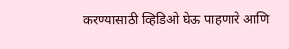करण्यासाठी व्हिडिओ घेऊ पाहणारे आणि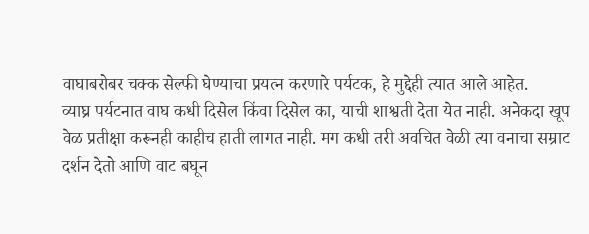वाघाबरोबर चक्क सेल्फी घेण्याचा प्रयत्न करणारे पर्यटक, हे मुद्देही त्यात आले आहेत.
व्याघ्र पर्यटनात वाघ कधी दिसेल किंवा दिसेल का, याची शाश्वती देता येत नाही. अनेकदा खूप वेळ प्रतीक्षा करूनही काहीच हाती लागत नाही. मग कधी तरी अवचित वेळी त्या वनाचा सम्राट दर्शन देतो आणि वाट बघून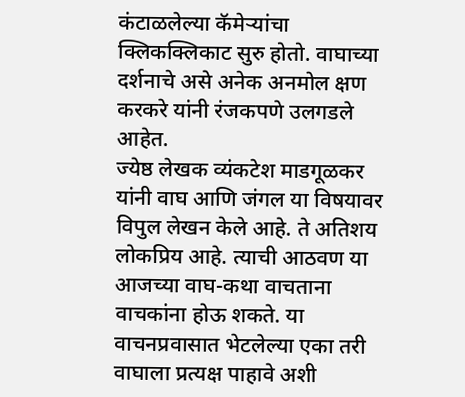कंटाळलेल्या कॅमेऱ्यांचा क्लिकक्लिकाट सुरु होतो. वाघाच्या दर्शनाचे असे अनेक अनमोल क्षण करकरे यांनी रंजकपणे उलगडले आहेत.
ज्येष्ठ लेखक व्यंकटेश माडगूळकर यांनी वाघ आणि जंगल या विषयावर विपुल लेखन केले आहे. ते अतिशय लोकप्रिय आहे. त्याची आठवण या आजच्या वाघ-कथा वाचताना वाचकांना होऊ शकते. या वाचनप्रवासात भेटलेल्या एका तरी वाघाला प्रत्यक्ष पाहावे अशी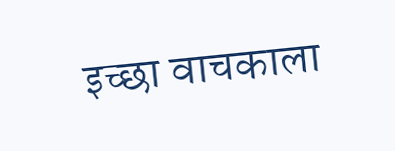इच्छा वाचकाला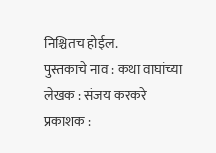निश्चितच होईल.
पुस्तकाचे नाव : कथा वाघांच्या
लेखक : संजय करकरे
प्रकाशक :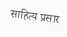साहित्य प्रसार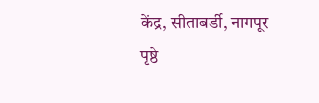केंद्र, सीताबर्डी, नागपूर
पृष्ठे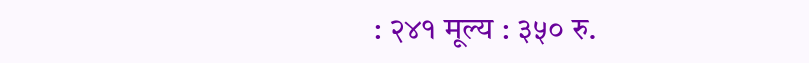: २४१ मूल्य : ३५० रु.